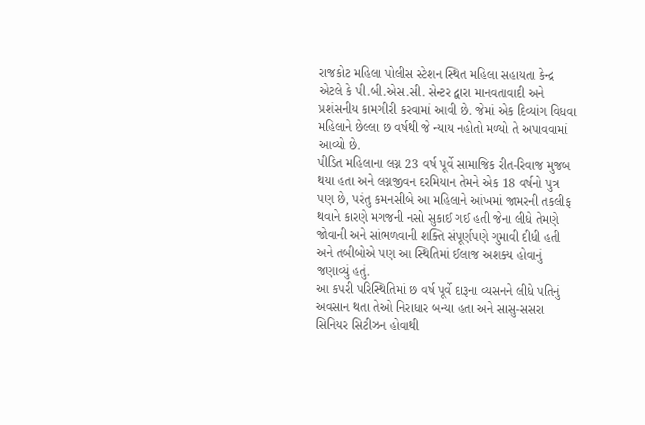રાજકોટ મહિલા પોલીસ સ્ટેશન સ્થિત મહિલા સહાયતા કેન્દ્ર એટલે કે પી.બી.એસ.સી. સેન્ટર દ્વારા માનવતાવાદી અને પ્રશંસનીય કામગીરી કરવામાં આવી છે. જેમાં એક દિવ્યાંગ વિધવા મહિલાને છેલ્લા છ વર્ષથી જે ન્યાય નહોતો મળ્યો તે અપાવવામાં આવ્યો છે.
પીડિત મહિલાના લગ્ન 23 વર્ષ પૂર્વે સામાજિક રીત-રિવાજ મુજબ થયા હતા અને લગ્નજીવન દરમિયાન તેમને એક 18 વર્ષનો પુત્ર પણ છે, પરંતુ કમનસીબે આ મહિલાને આંખમાં જામરની તકલીફ થવાને કારણે મગજની નસો સુકાઈ ગઈ હતી જેના લીધે તેમણે જોવાની અને સાંભળવાની શક્તિ સંપૂર્ણપણે ગુમાવી દીધી હતી અને તબીબોએ પણ આ સ્થિતિમાં ઈલાજ અશક્ય હોવાનું જણાવ્યું હતું.
આ કપરી પરિસ્થિતિમાં છ વર્ષ પૂર્વે દારૂના વ્યસનને લીધે પતિનું અવસાન થતા તેઓ નિરાધાર બન્યા હતા અને સાસુ-સસરા સિનિયર સિટીઝન હોવાથી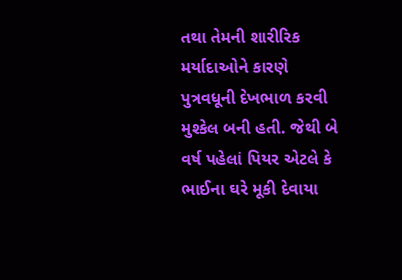તથા તેમની શારીરિક મર્યાદાઓને કારણે પુત્રવધૂની દેખભાળ કરવી મુશ્કેલ બની હતી. જેથી બે વર્ષ પહેલાં પિયર એટલે કે ભાઈના ઘરે મૂકી દેવાયા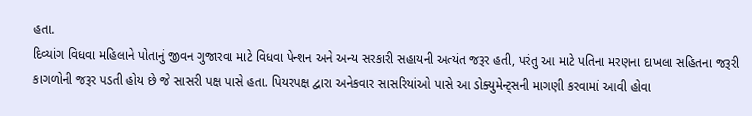હતા.
દિવ્યાંગ વિધવા મહિલાને પોતાનું જીવન ગુજારવા માટે વિધવા પેન્શન અને અન્ય સરકારી સહાયની અત્યંત જરૂર હતી, પરંતુ આ માટે પતિના મરણના દાખલા સહિતના જરૂરી કાગળોની જરૂર પડતી હોય છે જે સાસરી પક્ષ પાસે હતા. પિયરપક્ષ દ્વારા અનેકવાર સાસરિયાંઓ પાસે આ ડોક્યુમેન્ટ્સની માગણી કરવામાં આવી હોવા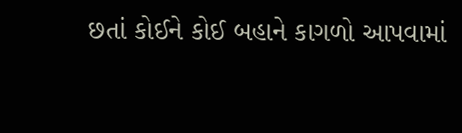છતાં કોઈને કોઈ બહાને કાગળો આપવામાં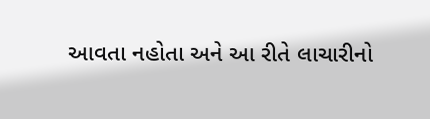આવતા નહોતા અને આ રીતે લાચારીનો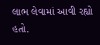લાભ લેવામાં આવી રહ્યો હતો.